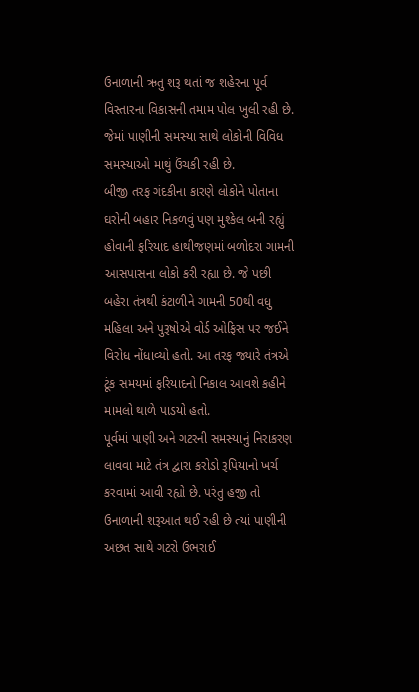ઉનાળાની ઋતુ શરૂ થતાં જ શહેરના પૂર્વ વિસ્તારના વિકાસની તમામ પોલ ખુલી રહી છે. જેમાં પાણીની સમસ્યા સાથે લોકોની વિવિધ સમસ્યાઓ માથું ઉંચકી રહી છે.
બીજી તરફ ગંદકીના કારણે લોકોને પોતાના ઘરોની બહાર નિકળવું પણ મુશ્કેલ બની રહ્યું હોવાની ફરિયાદ હાથીજણમાં બળોદરા ગામની આસપાસના લોકો કરી રહ્યા છે. જે પછી બહેરા તંત્રથી કંટાળીને ગામની 50થી વધુ મહિલા અને પુરૂષોએ વોર્ડ ઓફિસ પર જઈને વિરોધ નોંધાવ્યો હતો. આ તરફ જ્યારે તંત્રએ ટૂંક સમયમાં ફરિયાદનો નિકાલ આવશે કહીને મામલો થાળે પાડયો હતો.
પૂર્વમાં પાણી અને ગટરની સમસ્યાનું નિરાકરણ લાવવા માટે તંત્ર દ્વારા કરોડો રૂપિયાનો ખર્ચ કરવામાં આવી રહ્યો છે. પરંતુ હજી તો ઉનાળાની શરૂઆત થઈ રહી છે ત્યાં પાણીની અછત સાથે ગટરો ઉભરાઈ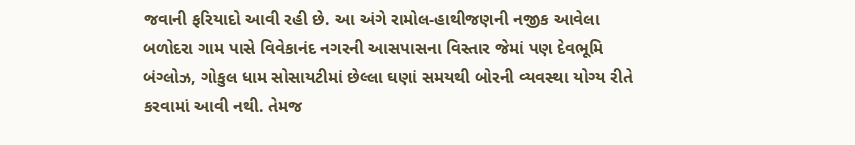જવાની ફરિયાદો આવી રહી છે. આ અંગે રામોલ-હાથીજણની નજીક આવેલા બળોદરા ગામ પાસે વિવેકાનંદ નગરની આસપાસના વિસ્તાર જેમાં પણ દેવભૂમિ બંગ્લોઝ, ગોકુલ ધામ સોસાયટીમાં છેલ્લા ઘણાં સમયથી બોરની વ્યવસ્થા યોગ્ય રીતે કરવામાં આવી નથી. તેમજ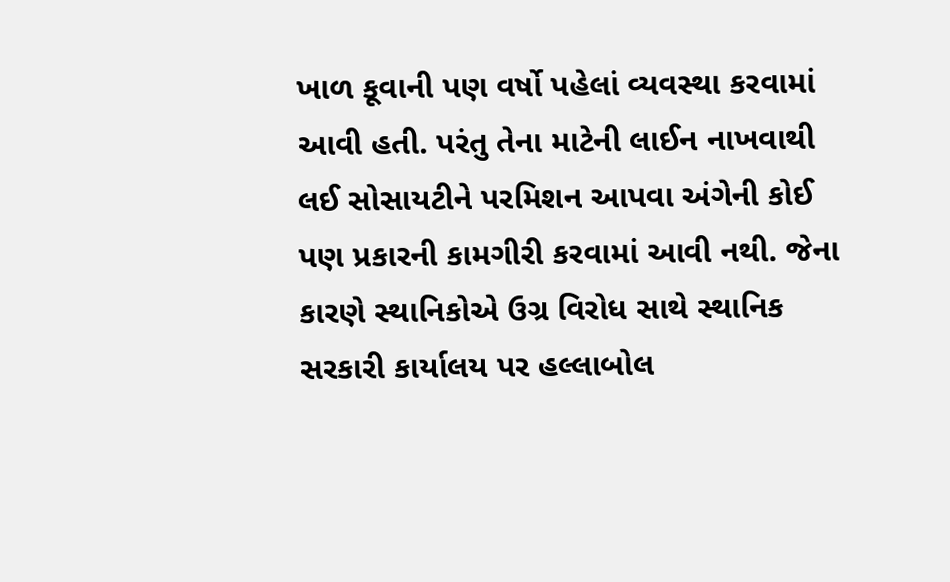ખાળ કૂવાની પણ વર્ષો પહેલાં વ્યવસ્થા કરવામાં આવી હતી. પરંતુ તેના માટેની લાઈન નાખવાથી લઈ સોસાયટીને પરમિશન આપવા અંગેની કોઈ પણ પ્રકારની કામગીરી કરવામાં આવી નથી. જેના કારણે સ્થાનિકોએ ઉગ્ર વિરોધ સાથે સ્થાનિક સરકારી કાર્યાલય પર હલ્લાબોલ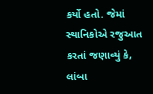કર્યો હતો. જેમાં સ્થાનિકોએ રજુઆત કરતાં જણાવ્યું કે, લાંબા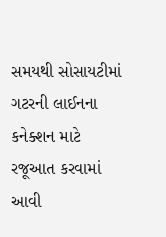સમયથી સોસાયટીમાં ગટરની લાઈનના કનેક્શન માટે રજૂઆત કરવામાં આવી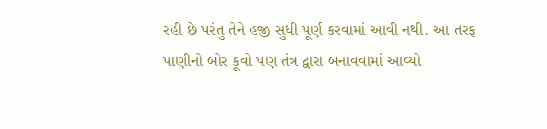રહી છે પરંતુ તેને હજી સુધી પૂર્ણ કરવામાં આવી નથી. આ તરફ પાણીનો બોર કૂવો પણ તંત્ર દ્વારા બનાવવામાં આવ્યો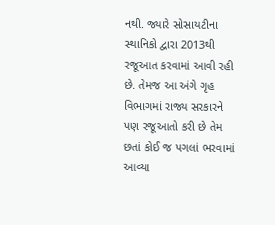નથી. જ્યારે સોસાયટીના સ્થાનિકો દ્વારા 2013થી રજૂઆત કરવામાં આવી રહી છે. તેમજ આ અંગે ગૃહ વિભાગમાં રાજ્ય સરકારને પણ રજૂઆતો કરી છે તેમ છતાં કોઈ જ પગલાં ભરવામાં આવ્યા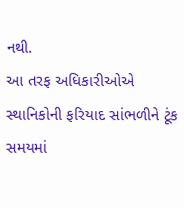નથી.
આ તરફ અધિકારીઓએ સ્થાનિકોની ફરિયાદ સાંભળીને ટૂંક સમયમાં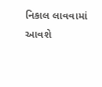નિકાલ લાવવામાં આવશે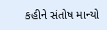કહીને સંતોષ માન્યો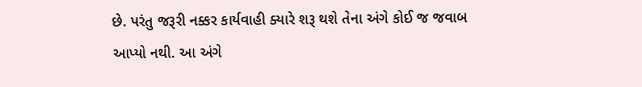છે. પરંતુ જરૂરી નક્કર કાર્યવાહી ક્યારે શરૂ થશે તેના અંગે કોઈ જ જવાબ આપ્યો નથી. આ અંગે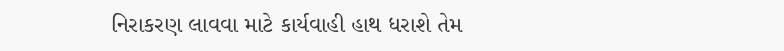નિરાકરણ લાવવા માટે કાર્યવાહી હાથ ધરાશે તેમ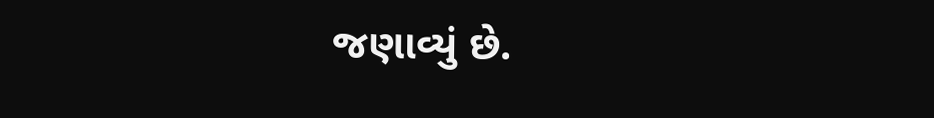જણાવ્યું છે.